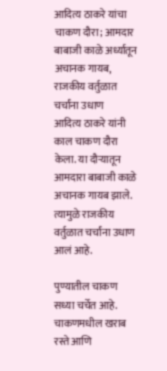आदित्य ठाकरे यांचा चाकण दौरा; आमदार बाबाजी काळे अर्ध्यातून अचानक गायब, राजकीय वर्तुळात चर्चांना उधाण
आदित्य ठाकरे यांनी काल चाकण दौरा केला. या दौऱ्यातून आमदारा बाबाजी काळे अचानक गायब झाले. त्यामुळे राजकीय वर्तुळात चर्चांना उधाण आलं आहे.

पुण्यातील चाकण सध्या चर्चेत आहे. चाकणमधील खराब रस्ते आणि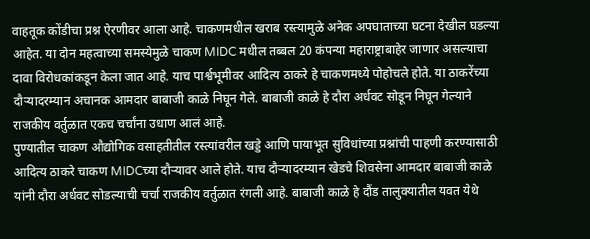वाहतूक कोंडीचा प्रश्न ऐरणीवर आला आहे. चाकणमधील खराब रस्त्यामुळे अनेक अपघाताच्या घटना देखील घडल्या आहेत. या दोन महत्वाच्या समस्येमुळे चाकण MIDC मधील तब्बल 20 कंपन्या महाराष्ट्राबाहेर जाणार असल्याचा दावा विरोधकांकडून केला जात आहे. याच पार्श्वभूमीवर आदित्य ठाकरे हे चाकणमध्ये पोहोचले होते. या ठाकरेंच्या दौऱ्यादरम्यान अचानक आमदार बाबाजी काळे निघून गेले. बाबाजी काळे हे दौरा अर्धवट सोडून निघून गेल्याने राजकीय वर्तुळात एकच चर्चांना उधाण आलं आहे.
पुण्यातील चाकण औद्योगिक वसाहतीतील रस्त्यांवरील खड्डे आणि पायाभूत सुविधांच्या प्रश्नांची पाहणी करण्यासाठी आदित्य ठाकरे चाकण MIDCच्या दौऱ्यावर आले होते. याच दौऱ्यादरम्यान खेडचे शिवसेना आमदार बाबाजी काळे यांनी दौरा अर्धवट सोडल्याची चर्चा राजकीय वर्तुळात रंगली आहे. बाबाजी काळे हे दौंड तालुक्यातील यवत येथे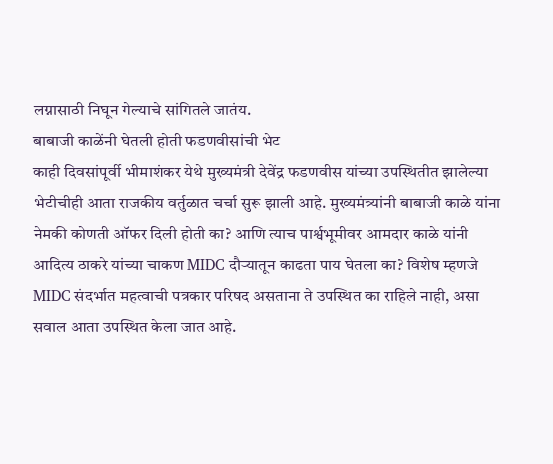लग्नासाठी निघून गेल्याचे सांगितले जातंय.
बाबाजी काळेंनी घेतली होती फडणवीसांची भेट
काही दिवसांपूर्वी भीमाशंकर येथे मुख्यमंत्री देवेंद्र फडणवीस यांच्या उपस्थितीत झालेल्या भेटीचीही आता राजकीय वर्तुळात चर्चा सुरू झाली आहे. मुख्यमंत्र्यांनी बाबाजी काळे यांना नेमकी कोणती ऑफर दिली होती का? आणि त्याच पार्श्वभूमीवर आमदार काळे यांनी आदित्य ठाकरे यांच्या चाकण MIDC दौऱ्यातून काढता पाय घेतला का? विशेष म्हणजे MIDC संदर्भात महत्वाची पत्रकार परिषद असताना ते उपस्थित का राहिले नाही, असा सवाल आता उपस्थित केला जात आहे.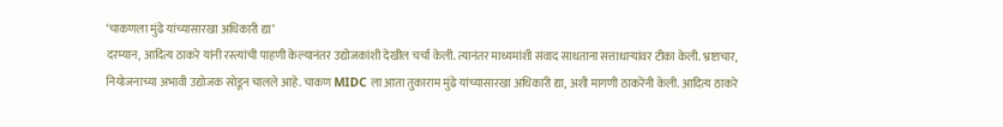‘चाकणला मुंढे यांच्यासारखा अधिकारी द्या’
दरम्यान, आदित्य ठाकरे यांनी रस्त्यांची पाहणी केल्यानंतर उद्योजकांशी देखील चर्चा केली. त्यानंतर माध्यमांशी संवाद साधताना सत्ताधाऱ्यांवर टीका केली. भ्रष्टाचार, नियोजनाच्या अभावी उद्योजक सोडून चालले आहे. चाकण MIDC ला आता तुकाराम मुंढे यांच्यासारखा अधिकारी द्या, अशी मागणी ठाकरेंनी केली. आदित्य ठाकरे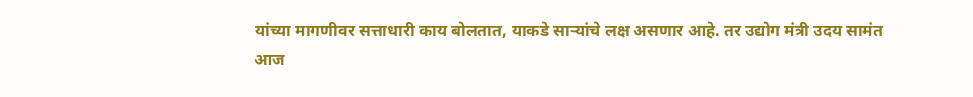यांच्या मागणीवर सत्ताधारी काय बोलतात, याकडे साऱ्यांचे लक्ष असणार आहे. तर उद्योग मंत्री उदय सामंत आज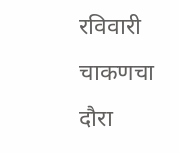रविवारी चाकणचा दौरा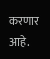करणार आहे.